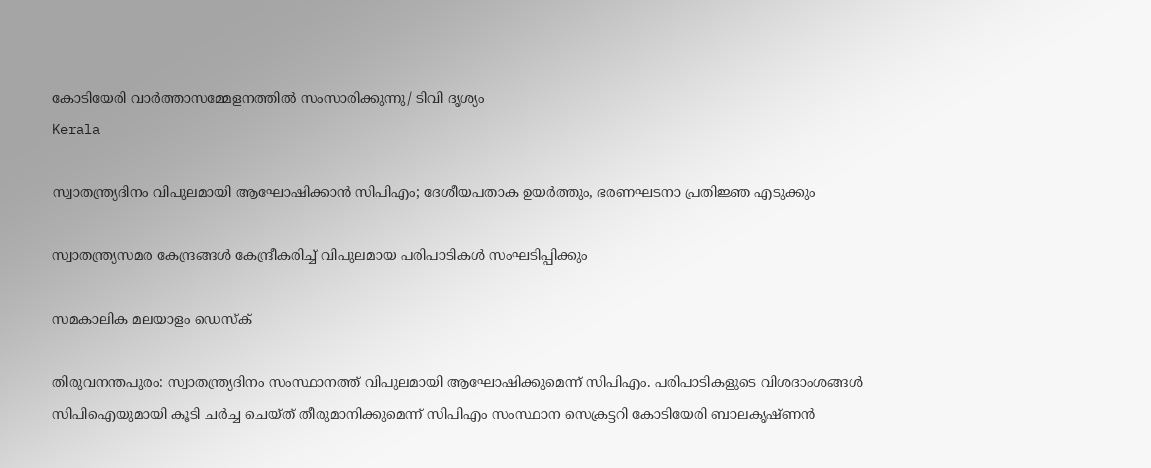കോടിയേരി വാര്‍ത്താസമ്മേളനത്തില്‍ സംസാരിക്കുന്നു/ ടിവി ദൃശ്യം
Kerala

സ്വാതന്ത്ര്യദിനം വിപുലമായി ആഘോഷിക്കാന്‍ സിപിഎം; ദേശീയപതാക ഉയര്‍ത്തും, ഭരണഘടനാ പ്രതിജ്ഞ എടുക്കും

സ്വാതന്ത്ര്യസമര കേന്ദ്രങ്ങള്‍ കേന്ദ്രീകരിച്ച് വിപുലമായ പരിപാടികള്‍ സംഘടിപ്പിക്കും

സമകാലിക മലയാളം ഡെസ്ക്

തിരുവനന്തപുരം: സ്വാതന്ത്ര്യദിനം സംസ്ഥാനത്ത് വിപുലമായി ആഘോഷിക്കുമെന്ന് സിപിഎം. പരിപാടികളുടെ വിശദാംശങ്ങള്‍ സിപിഐയുമായി കൂടി ചര്‍ച്ച ചെയ്ത് തീരുമാനിക്കുമെന്ന് സിപിഎം സംസ്ഥാന സെക്രട്ടറി കോടിയേരി ബാലകൃഷ്ണന്‍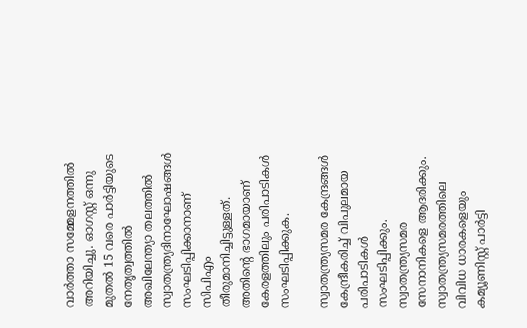വാര്‍ത്താ സമ്മേളനത്തില്‍ അറിയിച്ചു. ഓഗസ്റ്റ് ഒന്നു മുതല്‍ 15 വരെ പാര്‍ട്ടിയുടെ നേതൃത്വത്തില്‍ അഖിലേന്ത്യാ തലത്തില്‍ സ്വാതന്ത്ര്യദിനാഘോഷങ്ങള്‍ സംഘടിപ്പിക്കാനാണ് സിപിഎം തീരുമാനിച്ചിട്ടുള്ളത്. അതിന്റെ ഭാഗമായാണ് കേരളത്തിലും പരിപാടികള്‍ സംഘടിപ്പിക്കുക.

സ്വാതന്ത്ര്യസമര കേന്ദ്രങ്ങള്‍ കേന്ദ്രീകരിച്ച് വിപുലമായ പരിപാടികള്‍ സംഘടിപ്പിക്കും. സ്വാതന്ത്ര്യസമര സേനാനികളെ ആദരിക്കും. സ്വാതന്ത്ര്യസമരത്തിലെ വിവിധ ധാരകളെയും കമ്യൂണിസ്റ്റ് പാര്‍ട്ടി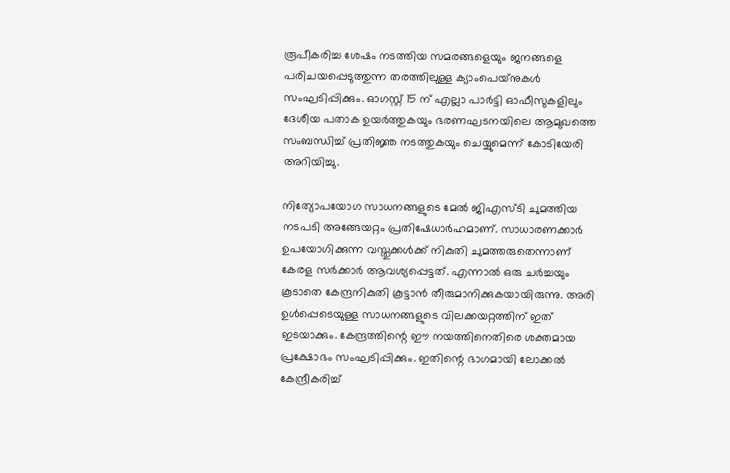രൂപീകരിച്ച ശേഷം നടത്തിയ സമരങ്ങളെയും ജനങ്ങളെ പരിചയപ്പെടുത്തുന്ന തരത്തിലുള്ള ക്യാംപെയ്‌നുകള്‍ സംഘടിപ്പിക്കും. ഓഗസ്റ്റ് 15 ന് എല്ലാ പാര്‍ട്ടി ഓഫീസുകളിലും ദേശീയ പതാക ഉയര്‍ത്തുകയും ഭരണഘടനയിലെ ആമുഖത്തെ സംബന്ധിച്ച് പ്രതിജ്ഞ നടത്തുകയും ചെയ്യുമെന്ന് കോടിയേരി അറിയിച്ചു.

നിത്യോപയോഗ സാധനങ്ങളുടെ മേല്‍ ജിഎസ്ടി ചുമത്തിയ നടപടി അങ്ങേയറ്റം പ്രതിഷേധാര്‍ഹമാണ്. സാധാരണക്കാര്‍ ഉപയോഗിക്കുന്ന വസ്തുക്കള്‍ക്ക് നികുതി ചുമത്തരുതെന്നാണ് കേരള സര്‍ക്കാര്‍ ആവശ്യപ്പെട്ടത്. എന്നാല്‍ ഒരു ചര്‍ച്ചയും കൂടാതെ കേന്ദ്രനികുതി കൂട്ടാന്‍ തീരുമാനിക്കുകയായിരുന്നു. അരി ഉള്‍പ്പെടെയുള്ള സാധനങ്ങളുടെ വിലക്കയറ്റത്തിന് ഇത് ഇടയാക്കും. കേന്ദ്രത്തിന്റെ ഈ നയത്തിനെതിരെ ശക്തമായ പ്രക്ഷോഭം സംഘടിപ്പിക്കും. ഇതിന്റെ ഭാഗമായി ലോക്കല്‍ കേന്ദ്രീകരിച്ച്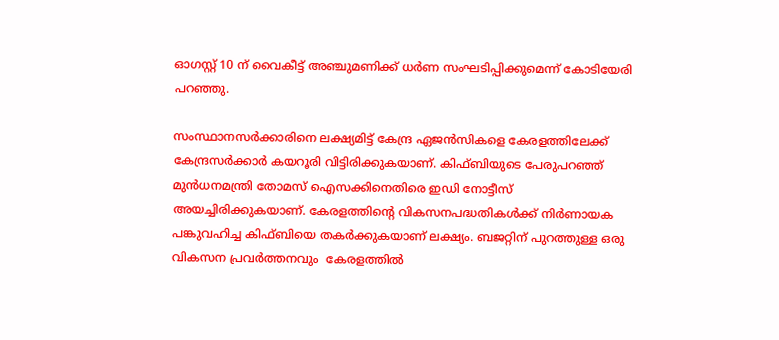ഓഗസ്റ്റ് 10 ന് വൈകീട്ട് അഞ്ചുമണിക്ക് ധര്‍ണ സംഘടിപ്പിക്കുമെന്ന് കോടിയേരി പറഞ്ഞു.

സംസ്ഥാനസര്‍ക്കാരിനെ ലക്ഷ്യമിട്ട് കേന്ദ്ര ഏജന്‍സികളെ കേരളത്തിലേക്ക്  കേന്ദ്രസര്‍ക്കാര്‍ കയറൂരി വിട്ടിരിക്കുകയാണ്. കിഫ്ബിയുടെ പേരുപറഞ്ഞ് മുന്‍ധനമന്ത്രി തോമസ് ഐസക്കിനെതിരെ ഇഡി നോട്ടീസ് അയച്ചിരിക്കുകയാണ്. കേരളത്തിന്റെ വികസനപദ്ധതികള്‍ക്ക് നിര്‍ണായക പങ്കുവഹിച്ച കിഫ്ബിയെ തകര്‍ക്കുകയാണ് ലക്ഷ്യം. ബജറ്റിന് പുറത്തുള്ള ഒരു വികസന പ്രവര്‍ത്തനവും  കേരളത്തില്‍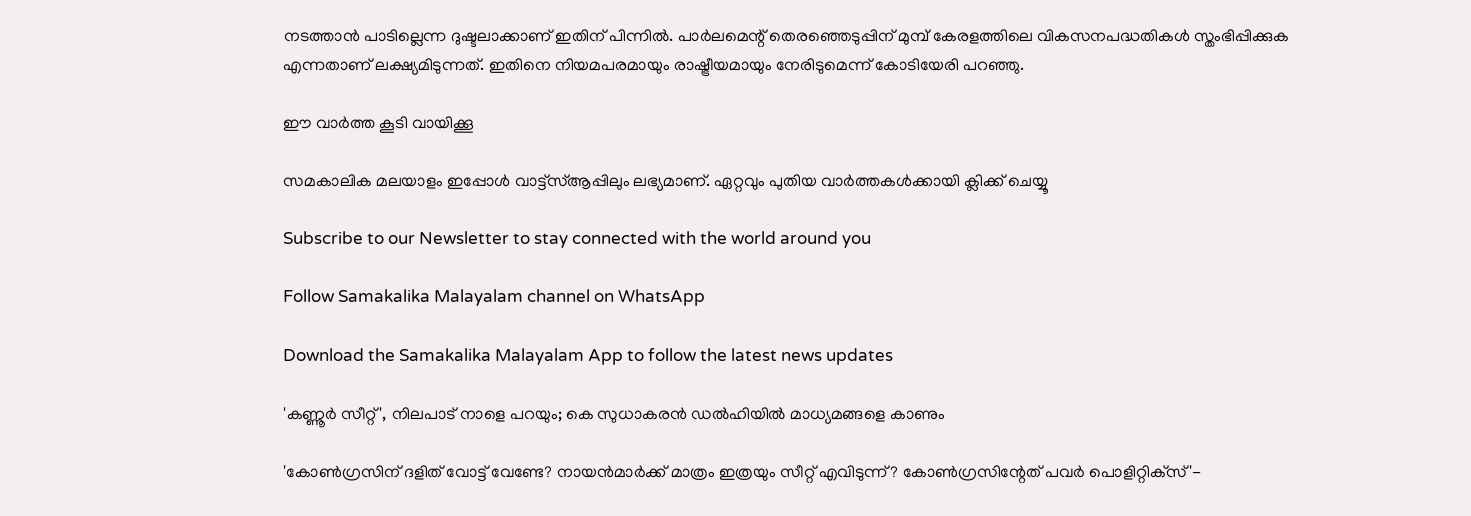നടത്താന്‍ പാടില്ലെന്ന ദുഷ്ടലാക്കാണ് ഇതിന് പിന്നില്‍. പാര്‍ലമെന്റ് തെരഞ്ഞെടുപ്പിന് മുമ്പ് കേരളത്തിലെ വികസനപദ്ധതികള്‍ സ്തംഭിപ്പിക്കുക എന്നതാണ് ലക്ഷ്യമിടുന്നത്. ഇതിനെ നിയമപരമായും രാഷ്ട്രീയമായും നേരിടുമെന്ന് കോടിയേരി പറഞ്ഞു.

ഈ വാര്‍ത്ത കൂടി വായിക്കൂ

സമകാലിക മലയാളം ഇപ്പോള്‍ വാട്ട്‌സ്ആപ്പിലും ലഭ്യമാണ്. ഏറ്റവും പുതിയ വാര്‍ത്തകള്‍ക്കായി ക്ലിക്ക് ചെയ്യൂ

Subscribe to our Newsletter to stay connected with the world around you

Follow Samakalika Malayalam channel on WhatsApp

Download the Samakalika Malayalam App to follow the latest news updates

'കണ്ണൂർ സീറ്റ്', നിലപാട് നാളെ പറയും; കെ സുധാകരൻ ഡൽഹിയിൽ മാധ്യമങ്ങളെ കാണും

'കോണ്‍ഗ്രസിന് ദളിത് വോട്ട് വേണ്ടേ? നായന്‍മാര്‍ക്ക് മാത്രം ഇത്രയും സീറ്റ് എവിടുന്ന്? കോണ്‍ഗ്രസിന്റേത് പവര്‍ പൊളിറ്റിക്‌സ്'-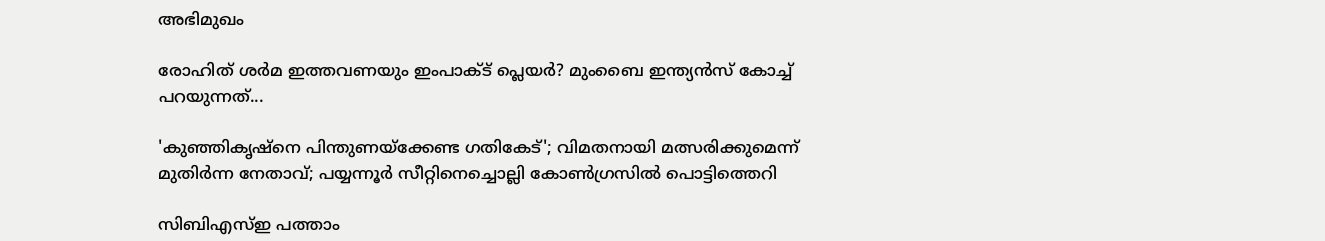അഭിമുഖം

രോഹിത് ശര്‍മ ഇത്തവണയും ഇംപാക്ട് പ്ലെയര്‍? മുംബൈ ഇന്ത്യന്‍സ് കോച്ച് പറയുന്നത്...

'കുഞ്ഞികൃഷ്‌നെ പിന്തുണയ്‌ക്കേണ്ട ഗതികേട്'; വിമതനായി മത്സരിക്കുമെന്ന് മുതിര്‍ന്ന നേതാവ്; പയ്യന്നൂര്‍ സീറ്റിനെച്ചൊല്ലി കോണ്‍ഗ്രസില്‍ പൊട്ടിത്തെറി

സിബിഎസ്ഇ പത്താം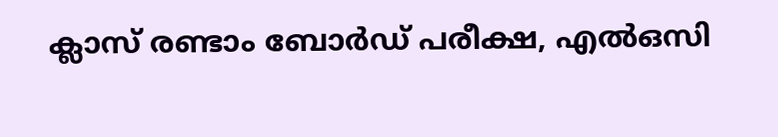ക്ലാസ് രണ്ടാം ബോർഡ് പരീക്ഷ, എൽഒസി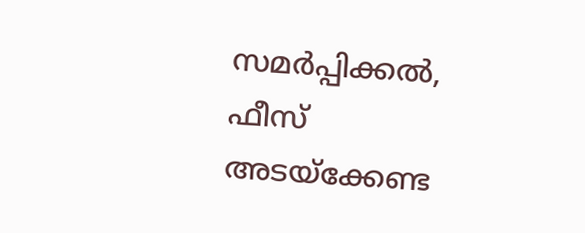സമർപ്പിക്കൽ, ഫീസ് അടയ്ക്കേണ്ട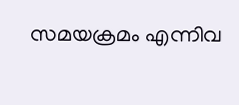സമയക്രമം എന്നിവ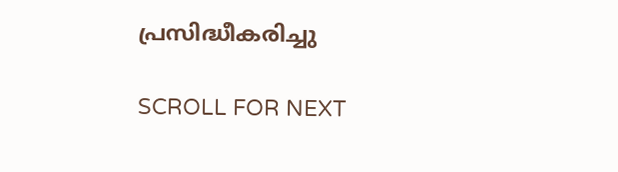പ്രസിദ്ധീകരിച്ചു

SCROLL FOR NEXT